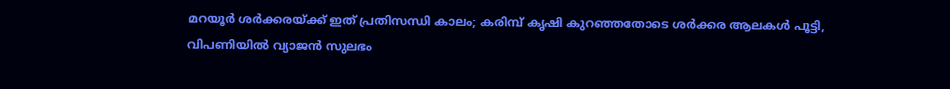മറയൂർ ശർക്കരയ്ക്ക് ഇത് പ്രതിസന്ധി കാലം; കരിമ്പ് കൃഷി കുറ‍ഞ്ഞതോടെ ശർക്കര ആലകൾ പൂട്ടി, വിപണിയിൽ വ്യാജൻ സുലഭം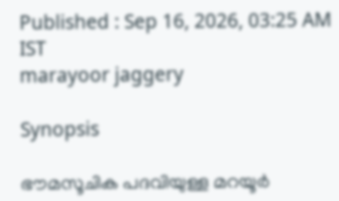Published : Sep 16, 2026, 03:25 AM IST
marayoor jaggery

Synopsis

ഭൗമസൂചിക പദവിയുള്ള മറയൂർ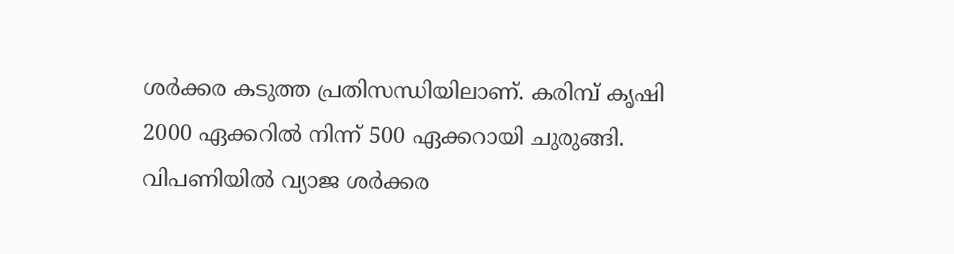ശർക്കര കടുത്ത പ്രതിസന്ധിയിലാണ്. കരിമ്പ് കൃഷി 2000 ഏക്കറിൽ നിന്ന് 500 ഏക്കറായി ചുരുങ്ങി. വിപണിയിൽ വ്യാജ ശർക്കര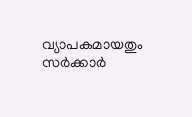വ്യാപകമായതും സർക്കാർ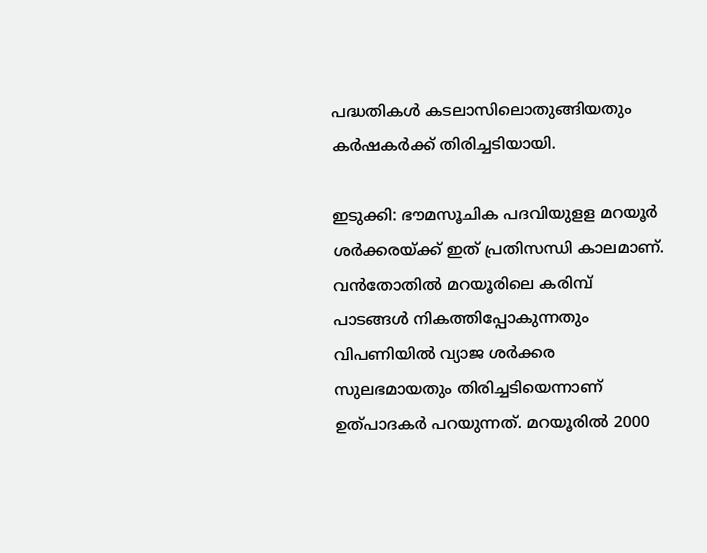പദ്ധതികൾ കടലാസിലൊതുങ്ങിയതും കർഷകർക്ക് തിരിച്ചടിയായി.

ഇടുക്കി: ഭൗമസൂചിക പദവിയുളള മറയൂർ ശർക്കരയ്ക്ക് ഇത് പ്രതിസന്ധി കാലമാണ്. വൻതോതിൽ മറയൂരിലെ കരിമ്പ് പാടങ്ങൾ നികത്തിപ്പോകുന്നതും വിപണിയിൽ വ്യാജ ശർക്കര സുലഭമായതും തിരിച്ചടിയെന്നാണ് ഉത്പാദകർ പറയുന്നത്. മറയൂരിൽ 2000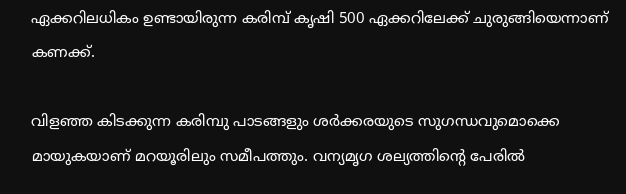ഏക്കറിലധികം ഉണ്ടായിരുന്ന കരിമ്പ് കൃഷി 500 ഏക്കറിലേക്ക് ചുരുങ്ങിയെന്നാണ് കണക്ക്.

വിളഞ്ഞ കിടക്കുന്ന കരിമ്പു പാടങ്ങളും ശർക്കരയുടെ സുഗന്ധവുമൊക്കെ മായുകയാണ് മറയൂരിലും സമീപത്തും. വന്യമൃഗ ശല്യത്തിൻ്റെ പേരിൽ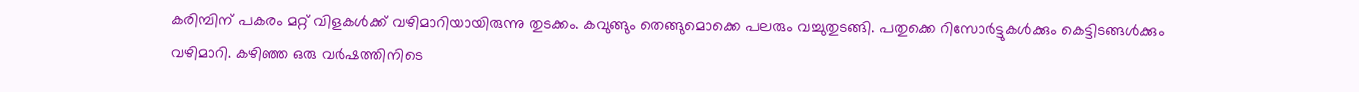കരിമ്പിന് പകരം മറ്റ് വിളകൾക്ക് വഴിമാറിയായിരുന്നു തുടക്കം. കവുങ്ങും തെങ്ങുമൊക്കെ പലരും വച്ചുതുടങ്ങി. പതുക്കെ റിസോർട്ടുകൾക്കും കെട്ടിടങ്ങൾക്കും വഴിമാറി. കഴിഞ്ഞ ഒരു വർഷത്തിനിടെ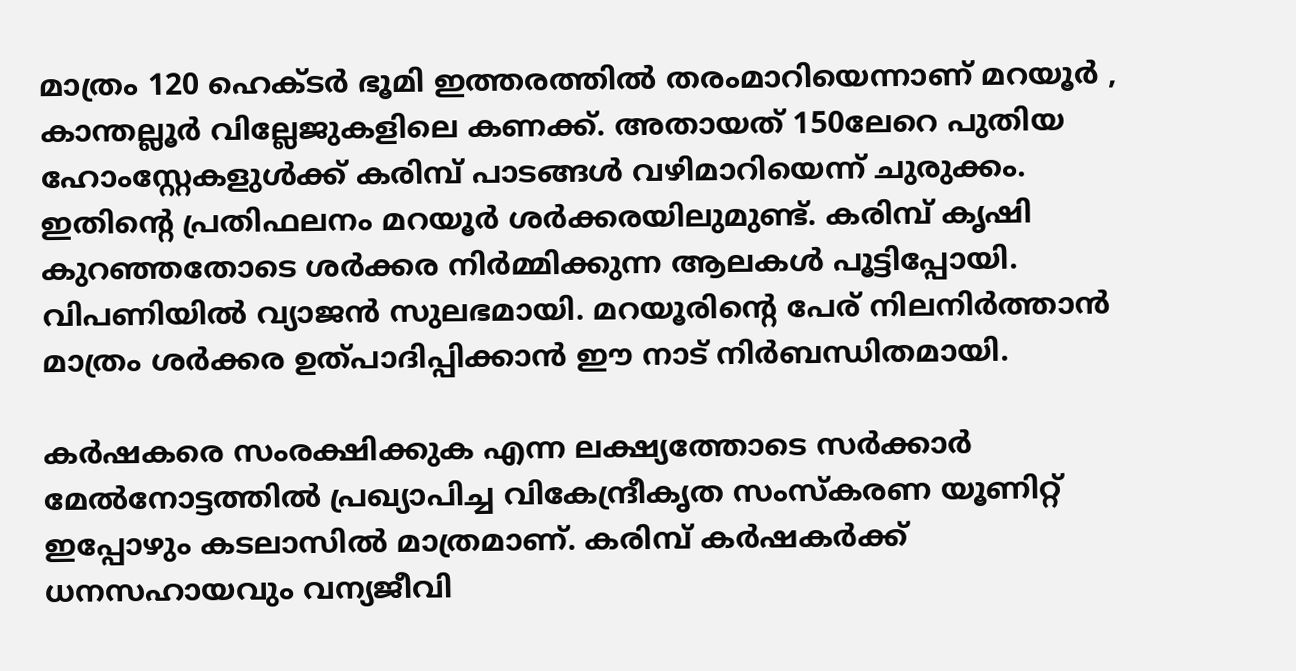മാത്രം 120 ഹെക്ടർ ഭൂമി ഇത്തരത്തിൽ തരംമാറിയെന്നാണ് മറയൂർ , കാന്തല്ലൂർ വില്ലേജുകളിലെ കണക്ക്. അതായത് 150ലേറെ പുതിയ ഹോംസ്റ്റേകളുൾക്ക് കരിമ്പ് പാടങ്ങൾ വഴിമാറിയെന്ന് ചുരുക്കം. ഇതിൻ്റെ പ്രതിഫലനം മറയൂർ ശർക്കരയിലുമുണ്ട്. കരിമ്പ് കൃഷി കുറ‍ഞ്ഞതോടെ ശർക്കര നിർമ്മിക്കുന്ന ആലകൾ പൂട്ടിപ്പോയി. വിപണിയിൽ വ്യാജൻ സുലഭമായി. മറയൂരിൻ്റെ പേര് നിലനിർത്താൻ മാത്രം ശർക്കര ഉത്പാദിപ്പിക്കാൻ ഈ നാട് നിർബന്ധിതമായി.

കർഷകരെ സംരക്ഷിക്കുക എന്ന ലക്ഷ്യത്തോടെ സർക്കാർ മേൽനോട്ടത്തിൽ പ്രഖ്യാപിച്ച വികേന്ദ്രീകൃത സംസ്കരണ യൂണിറ്റ് ഇപ്പോഴും കടലാസിൽ മാത്രമാണ്. കരിമ്പ് കർഷകർക്ക് ധനസഹായവും വന്യജീവി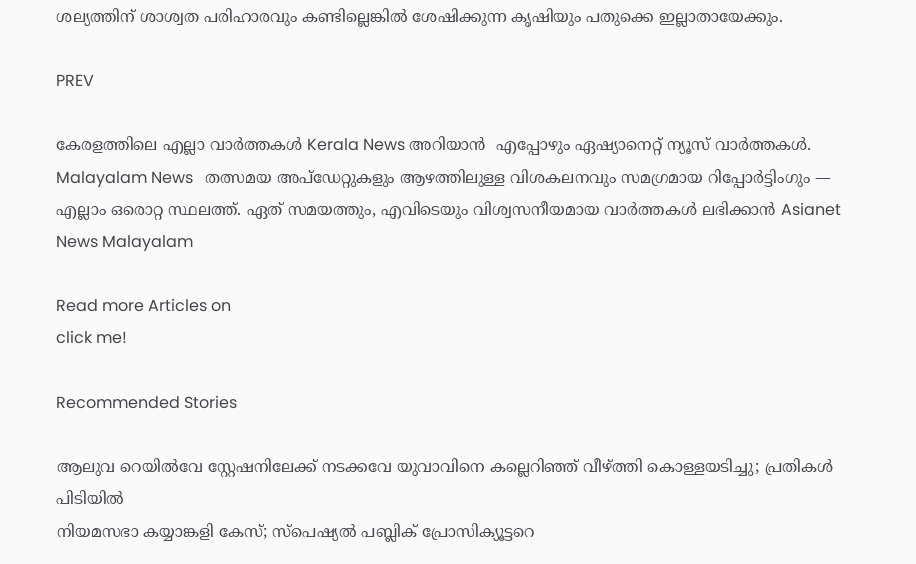ശല്യത്തിന് ശാശ്വത പരിഹാരവും കണ്ടില്ലെങ്കിൽ ശേഷിക്കുന്ന കൃഷിയും പതുക്കെ ഇല്ലാതായേക്കും.

PREV

കേരളത്തിലെ എല്ലാ വാർത്തകൾ Kerala News അറിയാൻ  എപ്പോഴും ഏഷ്യാനെറ്റ് ന്യൂസ് വാർത്തകൾ.  Malayalam News   തത്സമയ അപ്‌ഡേറ്റുകളും ആഴത്തിലുള്ള വിശകലനവും സമഗ്രമായ റിപ്പോർട്ടിംഗും — എല്ലാം ഒരൊറ്റ സ്ഥലത്ത്. ഏത് സമയത്തും, എവിടെയും വിശ്വസനീയമായ വാർത്തകൾ ലഭിക്കാൻ Asianet News Malayalam

Read more Articles on
click me!

Recommended Stories

ആലുവ റെയിൽവേ സ്റ്റേഷനിലേക്ക് നടക്കവേ യുവാവിനെ കല്ലെറിഞ്ഞ് വീഴ്ത്തി കൊള്ളയടിച്ചു; പ്രതികൾ പിടിയിൽ
നിയമസഭാ കയ്യാങ്കളി കേസ്; സ്പെഷ്യൽ പബ്ലിക് പ്രോസിക്യൂട്ടറെ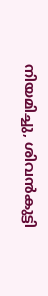നിയമിച്ചു, ശിവൻകുട്ടി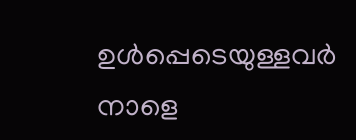ഉൾപ്പെടെയുള്ളവർ നാളെ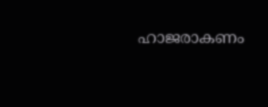ഹാജരാകണം